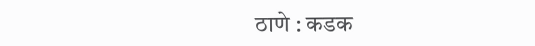ठाणे : कडक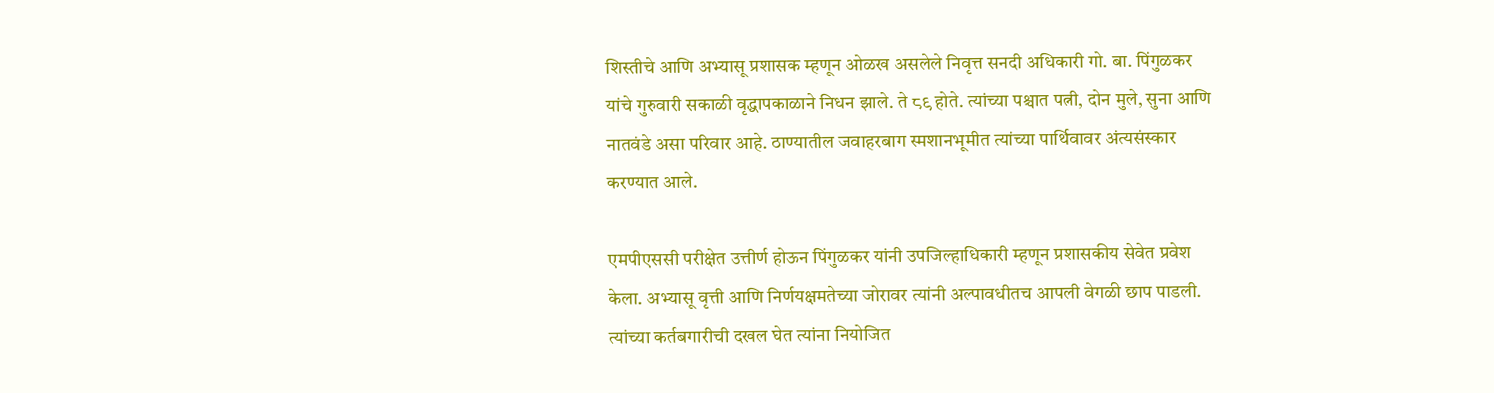शिस्तीचे आणि अभ्यासू प्रशासक म्हणून ओळख असलेले निवृत्त सनदी अधिकारी गो. बा. पिंगुळकर यांचे गुरुवारी सकाळी वृद्धापकाळाने निधन झाले. ते ८९ होते. त्यांच्या पश्चात पत्नी, दोन मुले, सुना आणि नातवंडे असा परिवार आहे. ठाण्यातील जवाहरबाग स्मशानभूमीत त्यांच्या पार्थिवावर अंत्यसंस्कार करण्यात आले.

एमपीएससी परीक्षेत उत्तीर्ण होऊन पिंगुळकर यांनी उपजिल्हाधिकारी म्हणून प्रशासकीय सेवेत प्रवेश केला. अभ्यासू वृत्ती आणि निर्णयक्षमतेच्या जोरावर त्यांनी अल्पावधीतच आपली वेगळी छाप पाडली. त्यांच्या कर्तबगारीची दखल घेत त्यांना नियोजित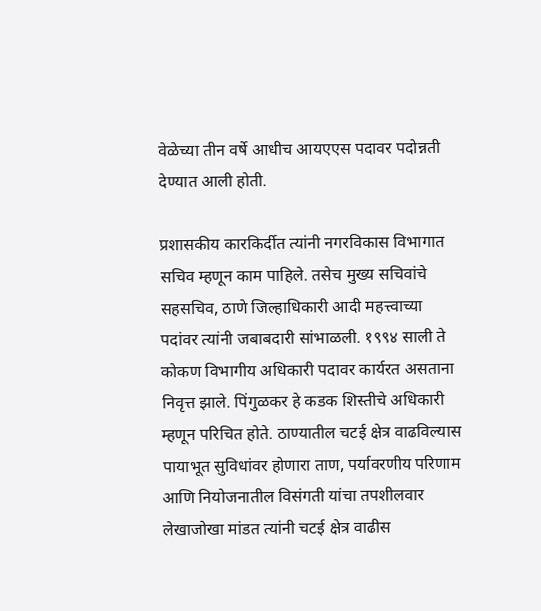वेळेच्या तीन वर्षे आधीच आयएएस पदावर पदोन्नती देण्यात आली होती.

प्रशासकीय कारकिर्दीत त्यांनी नगरविकास विभागात सचिव म्हणून काम पाहिले. तसेच मुख्य सचिवांचे सहसचिव, ठाणे जिल्हाधिकारी आदी महत्त्वाच्या पदांवर त्यांनी जबाबदारी सांभाळली. १९९४ साली ते कोकण विभागीय अधिकारी पदावर कार्यरत असताना निवृत्त झाले. पिंगुळकर हे कडक शिस्तीचे अधिकारी म्हणून परिचित होते. ठाण्यातील चटई क्षेत्र वाढविल्यास पायाभूत सुविधांवर होणारा ताण, पर्यावरणीय परिणाम आणि नियोजनातील विसंगती यांचा तपशीलवार लेखाजोखा मांडत त्यांनी चटई क्षेत्र वाढीस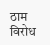ठाम विरोध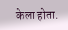केला होता.